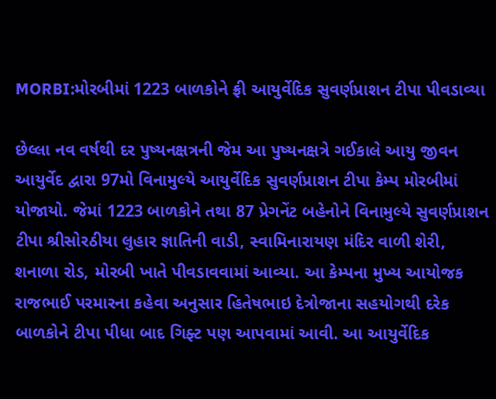MORBI:મોરબીમાં 1223 બાળકોને ફ્રી આયુર્વેદિક સુવર્ણપ્રાશન ટીપા પીવડાવ્યા

છેલ્લા નવ વર્ષથી દર પુષ્યનક્ષત્રની જેમ આ પુષ્યનક્ષત્રે ગઈકાલે આયુ જીવન આયુર્વેદ દ્વારા 97મો વિનામુલ્યે આયુર્વેદિક સુવર્ણપ્રાશન ટીપા કેમ્પ મોરબીમાં યોજાયો. જેમાં 1223 બાળકોને તથા 87 પ્રેગનેંટ બહેનોને વિનામુલ્યે સુવર્ણપ્રાશન ટીપા શ્રીસોરઠીયા લુહાર જ્ઞાતિની વાડી, સ્વામિનારાયણ મંદિર વાળી શેરી, શનાળા રોડ, મોરબી ખાતે પીવડાવવામાં આવ્યા. આ કેમ્પના મુખ્ય આયોજક રાજભાઈ પરમારના કહેવા અનુસાર હિતેષભાઇ દેત્રોજાના સહયોગથી દરેક બાળકોને ટીપા પીધા બાદ ગિફ્ટ પણ આપવામાં આવી. આ આયુર્વેદિક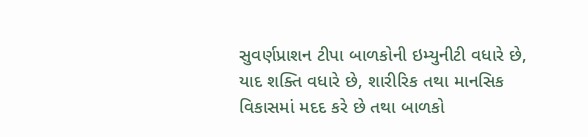સુવર્ણપ્રાશન ટીપા બાળકોની ઇમ્યુનીટી વધારે છે, યાદ શક્તિ વધારે છે, શારીરિક તથા માનસિક વિકાસમાં મદદ કરે છે તથા બાળકો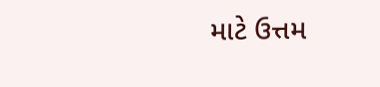માટે ઉત્તમ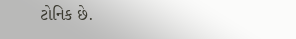ટોનિક છે.